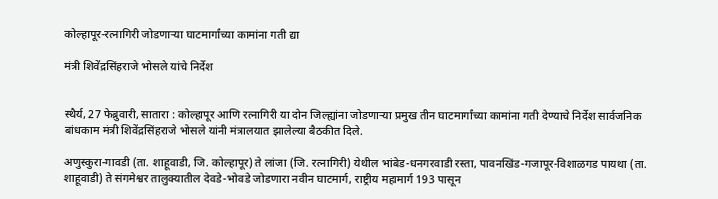कोल्हापूर-रत्नागिरी जोडणार्‍या घाटमार्गांच्या कामांना गती द्या

मंत्री शिवेंद्रसिंहराजे भोसले यांचे निर्देश


स्थैर्य, 27 फेब्रुवारी, सातारा : कोल्हापूर आणि रत्नागिरी या दोन जिल्ह्यांना जोडणार्‍या प्रमुख तीन घाटमार्गांच्या कामांना गती देण्याचे निर्देश सार्वजनिक बांधकाम मंत्री शिवेंद्रसिंहराजे भोसले यांनी मंत्रालयात झालेल्या बैठकीत दिले.

अणुस्कुरा-गावडी (ता. शाहूवाडी, जि. कोल्हापूर) ते लांजा (जि. रत्नागिरी) येथील भांबेड-धनगरवाडी रस्ता, पावनखिंड-गजापूर-विशाळगड पायथा (ता. शाहूवाडी) ते संगमेश्वर तालुक्यातील देवडे-भोवडे जोडणारा नवीन घाटमार्ग, राष्ट्रीय महामार्ग 193 पासून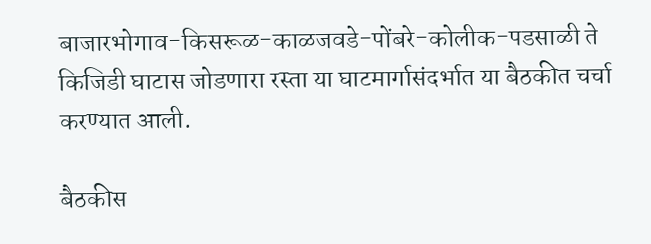बाजारभोगाव-किसरूळ-काळजवडे-पोंबरे-कोलीक-पडसाळी ते किजिडी घाटास जोडणारा रस्ता या घाटमार्गासंदर्भात या बैठकीत चर्चा करण्यात आली.

बैठकीस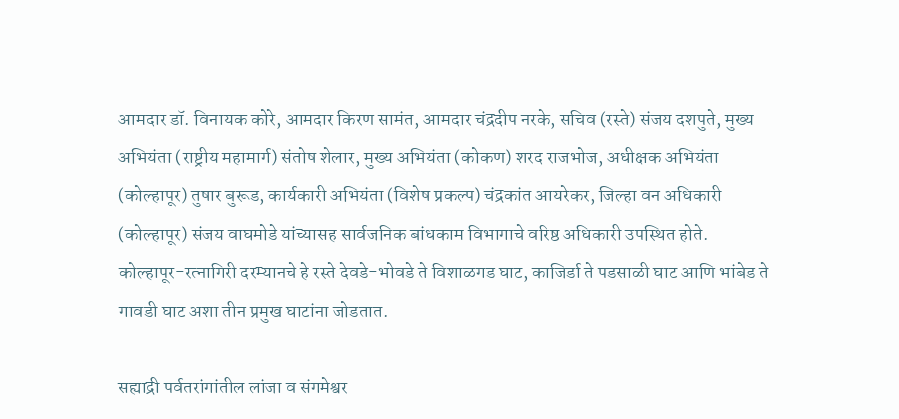आमदार डॉ. विनायक कोरे, आमदार किरण सामंत, आमदार चंद्रदीप नरके, सचिव (रस्ते) संजय दशपुते, मुख्य अभियंता (राष्ट्रीय महामार्ग) संतोष शेलार, मुख्य अभियंता (कोकण) शरद राजभोज, अधीक्षक अभियंता (कोल्हापूर) तुषार बुरूड, कार्यकारी अभियंता (विशेष प्रकल्प) चंद्रकांत आयरेकर, जिल्हा वन अधिकारी (कोल्हापूर) संजय वाघमोडे यांच्यासह सार्वजनिक बांधकाम विभागाचे वरिष्ठ अधिकारी उपस्थित होते.
कोल्हापूर-रत्नागिरी दरम्यानचे हे रस्ते देवडे-भोवडे ते विशाळगड घाट, काजिर्डा ते पडसाळी घाट आणि भांबेड ते गावडी घाट अशा तीन प्रमुख घाटांना जोडतात.

सह्याद्री पर्वतरांगांतील लांजा व संगमेश्वर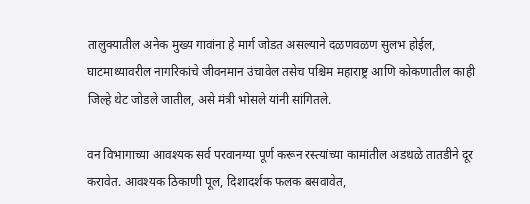तालुक्यातील अनेक मुख्य गावांना हे मार्ग जोडत असल्याने दळणवळण सुलभ होईल, घाटमाथ्यावरील नागरिकांचे जीवनमान उंचावेल तसेच पश्चिम महाराष्ट्र आणि कोकणातील काही जिल्हे थेट जोडले जातील, असे मंत्री भोसले यांनी सांगितले.

वन विभागाच्या आवश्यक सर्व परवानग्या पूर्ण करून रस्त्यांच्या कामांतील अडथळे तातडीने दूर करावेत. आवश्यक ठिकाणी पूल, दिशादर्शक फलक बसवावेत,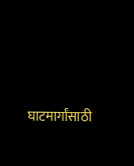घाटमार्गांसाठी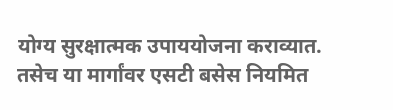योग्य सुरक्षात्मक उपाययोजना कराव्यात. तसेच या मार्गांवर एसटी बसेस नियमित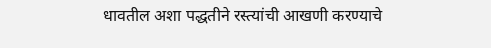धावतील अशा पद्धतीने रस्त्यांची आखणी करण्याचे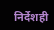निर्देशही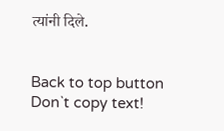त्यांनी दिले.


Back to top button
Don`t copy text!